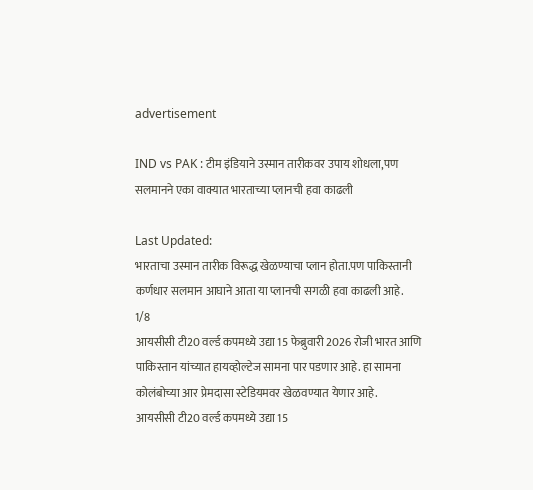advertisement

IND vs PAK : टीम इंडियाने उस्मान तारीकवर उपाय शोधला,पण सलमानने एका वाक्यात भारताच्या प्लानची हवा काढली

Last Updated:
भारताचा उस्मान तारीक विरूद्ध खेळण्याचा प्लान होता.पण पाकिस्तानी कर्णधार सलमान आघाने आता या प्लानची सगळी हवा काढली आहे.
1/8
आयसीसी टी20 वर्ल्ड कपमध्ये उद्या 15 फेब्रुवारी 2026 रोजी भारत आणि पाकिस्तान यांच्यात हायव्होल्टेज सामना पार पडणार आहे. हा सामना कोलंबोच्या आर प्रेमदासा स्टेडियमवर खेळवण्यात येणार आहे.
आयसीसी टी20 वर्ल्ड कपमध्ये उद्या 15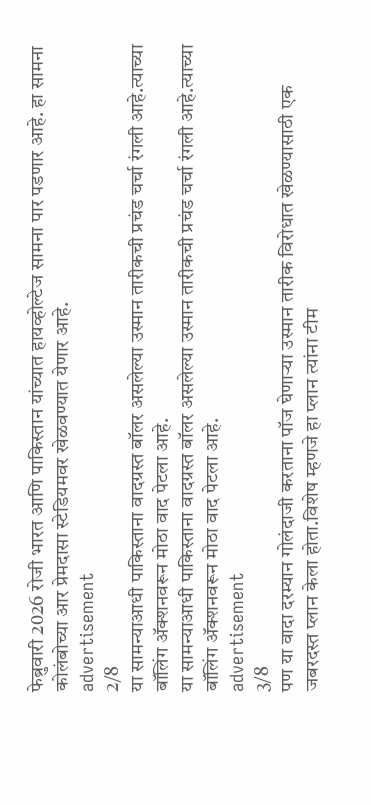फेब्रुवारी 2026 रोजी भारत आणि पाकिस्तान यांच्यात हायव्होल्टेज सामना पार पडणार आहे. हा सामना कोलंबोच्या आर प्रेमदासा स्टेडियमवर खेळवण्यात येणार आहे.
advertisement
2/8
या सामन्याआधी पाकिस्ताना वादग्रस्त बॉलर असलेल्या उस्मान तारीकची प्रचंड चर्चा रंगली आहे.त्याच्या बॉलिंग ॲक्शनवरून मोठा वाद पेटला आहे.
या सामन्याआधी पाकिस्ताना वादग्रस्त बॉलर असलेल्या उस्मान तारीकची प्रचंड चर्चा रंगली आहे.त्याच्या बॉलिंग ॲक्शनवरून मोठा वाद पेटला आहे.
advertisement
3/8
पण या वादा दरम्यान गोलंदाजी करताना पॉज घेणाऱ्या उस्मान तारीक विरोधात खेळण्यासाठी एक जबरदस्त प्लान केला होता.विशेष म्हणजे हा प्लान त्यांना टीम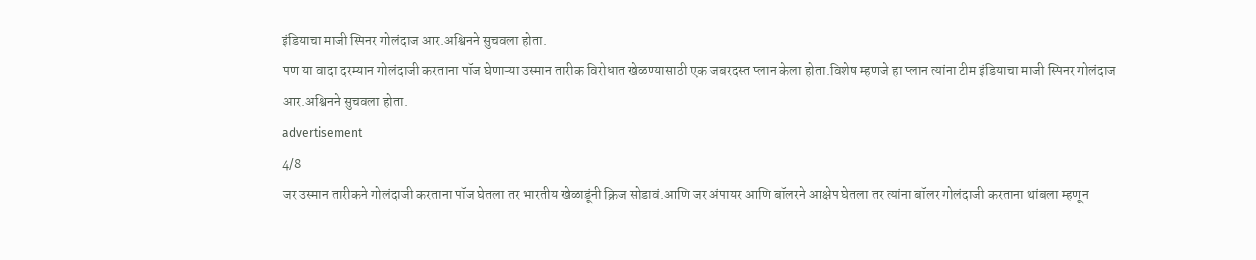इंडियाचा माजी स्पिनर गोलंदाज आर.अश्विनने सुचवला होता.
पण या वादा दरम्यान गोलंदाजी करताना पॉज घेणाऱ्या उस्मान तारीक विरोधात खेळण्यासाठी एक जबरदस्त प्लान केला होता.विशेष म्हणजे हा प्लान त्यांना टीम इंडियाचा माजी स्पिनर गोलंदाज आर.अश्विनने सुचवला होता.
advertisement
4/8
जर उस्मान तारीकने गोलंदाजी करताना पॉज घेतला तर भारतीय खेळाडूंनी क्रिज सोडावं.आणि जर अंपायर आणि बॉलरने आक्षेप घेतला तर त्यांना बॉलर गोलंदाजी करताना थांबला म्हणून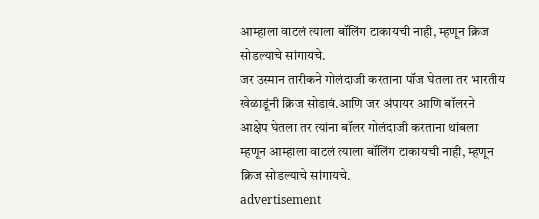आम्हाला वाटलं त्याला बॉलिंग टाकायची नाही, म्हणून क्रिज सोडल्याचे सांगायचे.
जर उस्मान तारीकने गोलंदाजी करताना पॉज घेतला तर भारतीय खेळाडूंनी क्रिज सोडावं.आणि जर अंपायर आणि बॉलरने आक्षेप घेतला तर त्यांना बॉलर गोलंदाजी करताना थांबला म्हणून आम्हाला वाटलं त्याला बॉलिंग टाकायची नाही, म्हणून क्रिज सोडल्याचे सांगायचे.
advertisement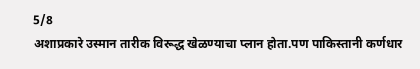5/8
अशाप्रकारे उस्मान तारीक विरूद्ध खेळण्याचा प्लान होता.पण पाकिस्तानी कर्णधार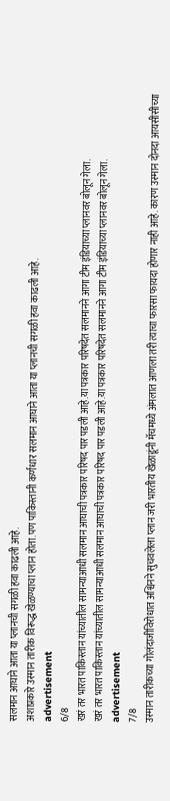सलमान आघाने आता या प्लानची सगळी हवा काढली आहे.
अशाप्रकारे उस्मान तारीक विरूद्ध खेळण्याचा प्लान होता.पण पाकिस्तानी कर्णधार सलमान आघाने आता या प्लानची सगळी हवा काढली आहे.
advertisement
6/8
खरं तर भारत पाकिस्तान यांच्यातील सामन्याआधी सलमान आघाची पत्रकार परिषद पार पडली आहे.या पत्रकार परिषदेत सलमानने आगा टीम इंडियाच्या प्लानवर बोलून गेला.
खरं तर भारत पाकिस्तान यांच्यातील सामन्याआधी सलमान आघाची पत्रकार परिषद पार पडली आहे.या पत्रकार परिषदेत सलमानने आगा टीम इंडियाच्या प्लानवर बोलून गेला.
advertisement
7/8
उस्मान तारीकच्या गोलंदाजीविरोधात अश्विनने सुचवलेला प्लान जरी भारतीय खेळाडूंनी मॅचमध्ये अंमलात आणला तरी त्याचा फारसा फायदा होणार नाही आहे. कारण उस्मान दोनदा आयसीसीच्या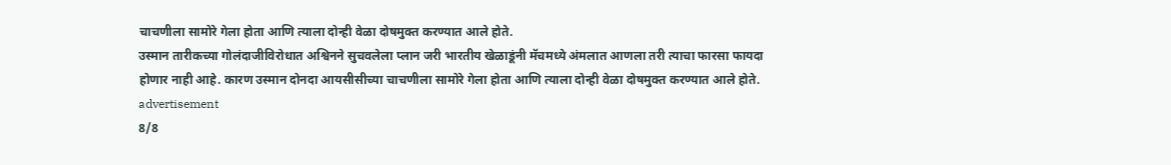चाचणीला सामोरे गेला होता आणि त्याला दोन्ही वेळा दोषमुक्त करण्यात आले होते.
उस्मान तारीकच्या गोलंदाजीविरोधात अश्विनने सुचवलेला प्लान जरी भारतीय खेळाडूंनी मॅचमध्ये अंमलात आणला तरी त्याचा फारसा फायदा होणार नाही आहे. कारण उस्मान दोनदा आयसीसीच्या चाचणीला सामोरे गेला होता आणि त्याला दोन्ही वेळा दोषमुक्त करण्यात आले होते.
advertisement
8/8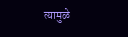त्यामुळे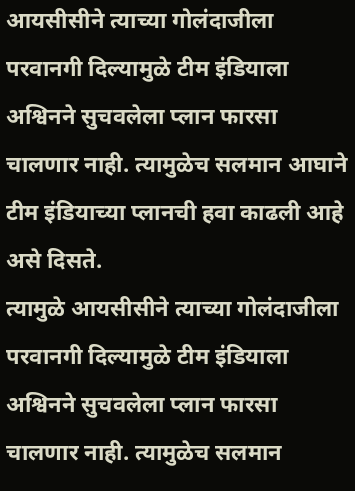आयसीसीने त्याच्या गोलंदाजीला परवानगी दिल्यामुळे टीम इंडियाला अश्विनने सुचवलेला प्लान फारसा चालणार नाही. त्यामुळेच सलमान आघाने टीम इंडियाच्या प्लानची हवा काढली आहे असे दिसते.
त्यामुळे आयसीसीने त्याच्या गोलंदाजीला परवानगी दिल्यामुळे टीम इंडियाला अश्विनने सुचवलेला प्लान फारसा चालणार नाही. त्यामुळेच सलमान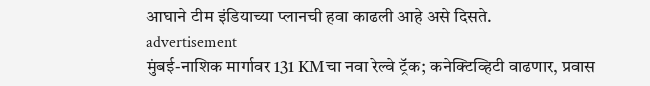आघाने टीम इंडियाच्या प्लानची हवा काढली आहे असे दिसते.
advertisement
मुंबई-नाशिक मार्गावर 131 KMचा नवा रेल्वे ट्रॅक; कनेक्टिव्हिटी वाढणार, प्रवास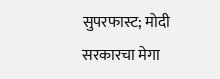सुपरफास्ट; मोदी सरकारचा मेगा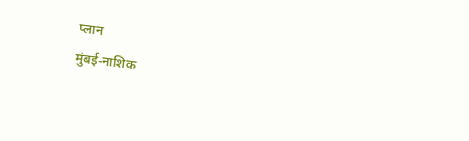प्लान
मुंबई-नाशिक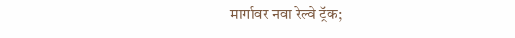मार्गावर नवा रेल्वे ट्रॅक;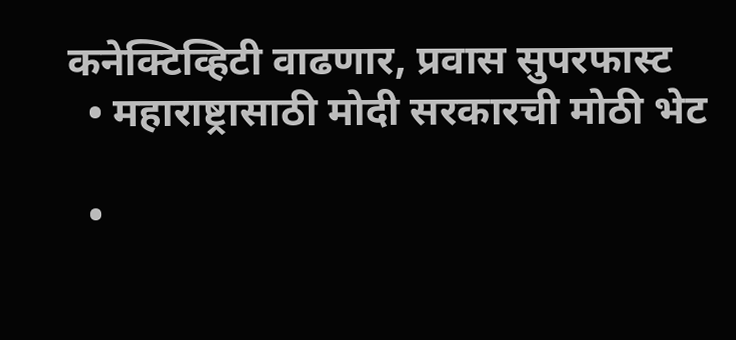कनेक्टिव्हिटी वाढणार, प्रवास सुपरफास्ट
  • महाराष्ट्रासाठी मोदी सरकारची मोठी भेट

  •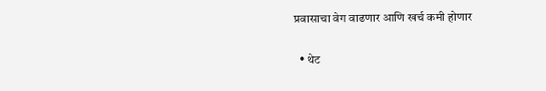प्रवासाचा वेग वाढणार आणि खर्च कमी होणार

  • थेट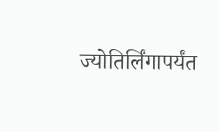ज्योतिर्लिंगापर्यंत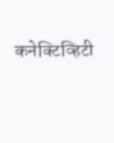कनेक्टिव्हिटी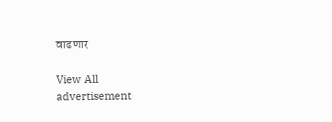वाढणार

View All
advertisement